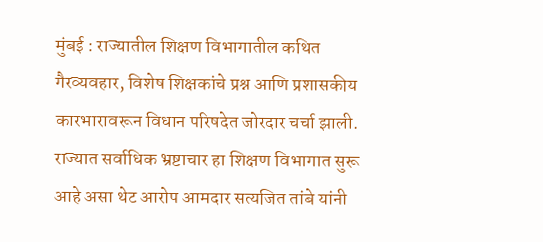मुंबई : राज्यातील शिक्षण विभागातील कथित गैरव्यवहार, विशेष शिक्षकांचे प्रश्न आणि प्रशासकीय कारभारावरून विधान परिषदेत जोरदार चर्चा झाली. राज्यात सर्वाधिक भ्रष्टाचार हा शिक्षण विभागात सुरू आहे असा थेट आरोप आमदार सत्यजित तांबे यांनी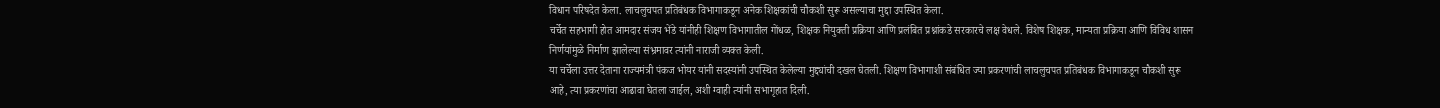विधान परिषदेत केला. लाचलुचपत प्रतिबंधक विभागाकडून अनेक शिक्षकांची चौकशी सुरू असल्याचा मुद्दा उपस्थित केला.
चर्चेत सहभागी होत आमदार संजय भेंडे यांनीही शिक्षण विभागातील गोंधळ, शिक्षक नियुक्ती प्रक्रिया आणि प्रलंबित प्रश्नांकडे सरकारचे लक्ष वेधले. विशेष शिक्षक, मान्यता प्रक्रिया आणि विविध शासन निर्णयांमुळे निर्माण झालेल्या संभ्रमावर त्यांनी नाराजी व्यक्त केली.
या चर्चेला उत्तर देताना राज्यमंत्री पंकज भोयर यांनी सदस्यांनी उपस्थित केलेल्या मुद्द्यांची दखल घेतली. शिक्षण विभागाशी संबंधित ज्या प्रकरणांची लाचलुचपत प्रतिबंधक विभागाकडून चौकशी सुरू आहे, त्या प्रकरणांचा आढावा घेतला जाईल, अशी ग्वाही त्यांनी सभागृहात दिली.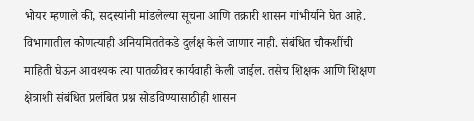भोयर म्हणाले की, सदस्यांनी मांडलेल्या सूचना आणि तक्रारी शासन गांभीर्याने घेत आहे. विभागातील कोणत्याही अनियमिततेकडे दुर्लक्ष केले जाणार नाही. संबंधित चौकशींची माहिती घेऊन आवश्यक त्या पातळीवर कार्यवाही केली जाईल. तसेच शिक्षक आणि शिक्षण क्षेत्राशी संबंधित प्रलंबित प्रश्न सोडविण्यासाठीही शासन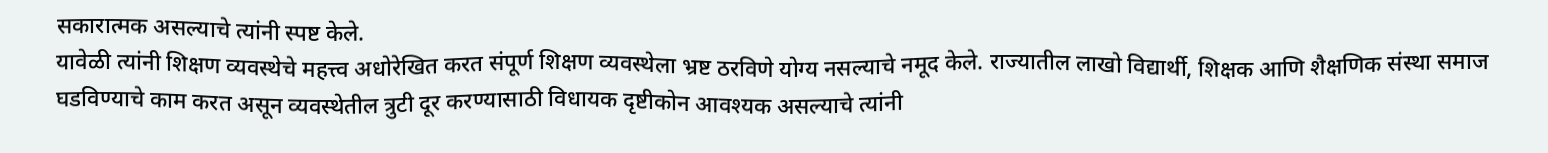सकारात्मक असल्याचे त्यांनी स्पष्ट केले.
यावेळी त्यांनी शिक्षण व्यवस्थेचे महत्त्व अधोरेखित करत संपूर्ण शिक्षण व्यवस्थेला भ्रष्ट ठरविणे योग्य नसल्याचे नमूद केले. राज्यातील लाखो विद्यार्थी, शिक्षक आणि शैक्षणिक संस्था समाज घडविण्याचे काम करत असून व्यवस्थेतील त्रुटी दूर करण्यासाठी विधायक दृष्टीकोन आवश्यक असल्याचे त्यांनी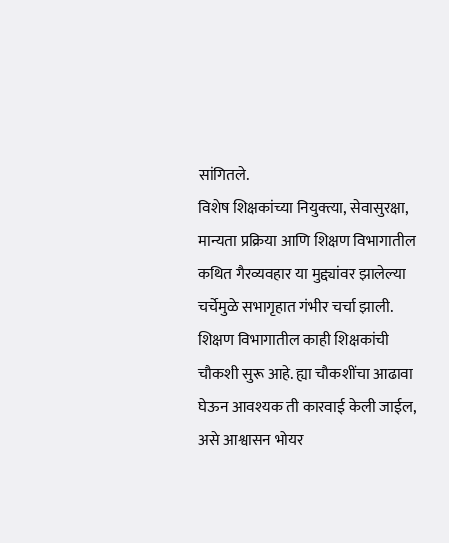सांगितले.
विशेष शिक्षकांच्या नियुक्त्या, सेवासुरक्षा, मान्यता प्रक्रिया आणि शिक्षण विभागातील कथित गैरव्यवहार या मुद्द्यांवर झालेल्या चर्चेमुळे सभागृहात गंभीर चर्चा झाली. शिक्षण विभागातील काही शिक्षकांची चौकशी सुरू आहे. ह्या चौकशींचा आढावा घेऊन आवश्यक ती कारवाई केली जाईल, असे आश्वासन भोयर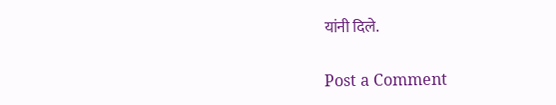यांनी दिले.

Post a Comment